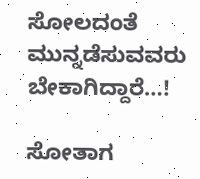ಸೋಲದಂತೆ ಮುನ್ನಡೆಸುವವರು ಬೇಕಾಗಿದ್ದಾರೆ…!

ಸೋತಾಗ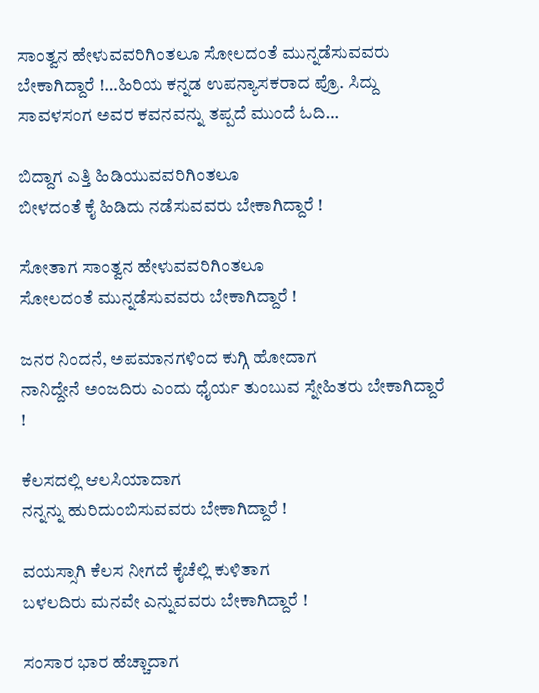ಸಾಂತ್ವನ ಹೇಳುವವರಿಗಿಂತಲೂ ಸೋಲದಂತೆ ಮುನ್ನಡೆಸುವವರು ಬೇಕಾಗಿದ್ದಾರೆ !…ಹಿರಿಯ ಕನ್ನಡ ಉಪನ್ಯಾಸಕರಾದ ಪ್ರೊ. ಸಿದ್ದು ಸಾವಳಸಂಗ ಅವರ ಕವನವನ್ನು ತಪ್ಪದೆ ಮುಂದೆ ಓದಿ…

ಬಿದ್ದಾಗ ಎತ್ತಿ ಹಿಡಿಯುವವರಿಗಿಂತಲೂ
ಬೀಳದಂತೆ ಕೈ ಹಿಡಿದು ನಡೆಸುವವರು ಬೇಕಾಗಿದ್ದಾರೆ !

ಸೋತಾಗ ಸಾಂತ್ವನ ಹೇಳುವವರಿಗಿಂತಲೂ
ಸೋಲದಂತೆ ಮುನ್ನಡೆಸುವವರು ಬೇಕಾಗಿದ್ದಾರೆ !

ಜನರ ನಿಂದನೆ, ಅಪಮಾನಗಳಿಂದ ಕುಗ್ಗಿ ಹೋದಾಗ
ನಾನಿದ್ದೇನೆ ಅಂಜದಿರು ಎಂದು ಧೈರ್ಯ ತುಂಬುವ ಸ್ನೇಹಿತರು ಬೇಕಾಗಿದ್ದಾರೆ !

ಕೆಲಸದಲ್ಲಿ ಆಲಸಿಯಾದಾಗ
ನನ್ನನ್ನು ಹುರಿದುಂಬಿಸುವವರು ಬೇಕಾಗಿದ್ದಾರೆ !

ವಯಸ್ಸಾಗಿ ಕೆಲಸ ನೀಗದೆ ಕೈಚೆಲ್ಲಿ ಕುಳಿತಾಗ
ಬಳಲದಿರು ಮನವೇ ಎನ್ನುವವರು ಬೇಕಾಗಿದ್ದಾರೆ !

ಸಂಸಾರ ಭಾರ ಹೆಚ್ಚಾದಾಗ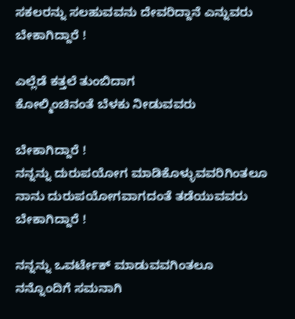ಸಕಲರನ್ನು ಸಲಹುವವನು ದೇವರಿದ್ದಾನೆ ಎನ್ನುವರು ಬೇಕಾಗಿದ್ದಾರೆ !

ಎಲ್ಲೆಡೆ ಕತ್ತಲೆ ತುಂಬಿದಾಗ
ಕೋಲ್ಮಿಂಚಿನಂತೆ ಬೆಳಕು ನೀಡುವವರು

ಬೇಕಾಗಿದ್ದಾರೆ !
ನನ್ನನ್ನು ದುರುಪಯೋಗ ಮಾಡಿಕೊಳ್ಳುವವರಿಗಿಂತಲೂ
ನಾನು ದುರುಪಯೋಗವಾಗದಂತೆ ತಡೆಯುವವರು ಬೇಕಾಗಿದ್ದಾರೆ !

ನನ್ನನ್ನು ಒವರ್ಟೇಕ್ ಮಾಡುವವಗಿಂತಲೂ
ನನ್ನೊಂದಿಗೆ ಸಮನಾಗಿ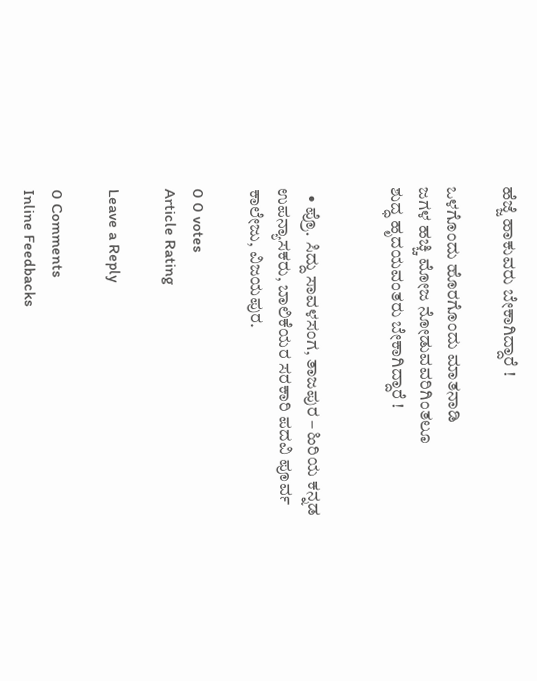ಹೆಜ್ಜೆ ಹಾಕುವರು ಬೇಕಾಗಿದ್ದಾರೆ !

ಒಳಗೊಂದು ಹೊರಗೊಂದು ಮಾತನಾಡಿ
ಜಗಳ ಹಚ್ಚಿ ಮೋಜ ನೋಡುವವರಿಗಿಂತಲೂ
ಶುದ್ಧ ಹೃದಯವಂತರು ಬೇಕಾಗಿದ್ದಾರೆ !


  • ಪ್ರೊ. ಸಿದ್ದು ಸಾವಳಸಂಗ, ತಾಜಪುರ – ಹಿರಿಯ ಕನ್ನಡ ಉಪನ್ಯಾಸಕರು, ಬಾಲಿಕೆಯರ ಸರಕಾರಿ ಪದವಿ ಪೂರ್ವ ಕಾಲೇಜು, ವಿಜಯಪುರ.

0 0 votes
Article Rating

Leave a Reply

0 Comments
Inline Feedbacks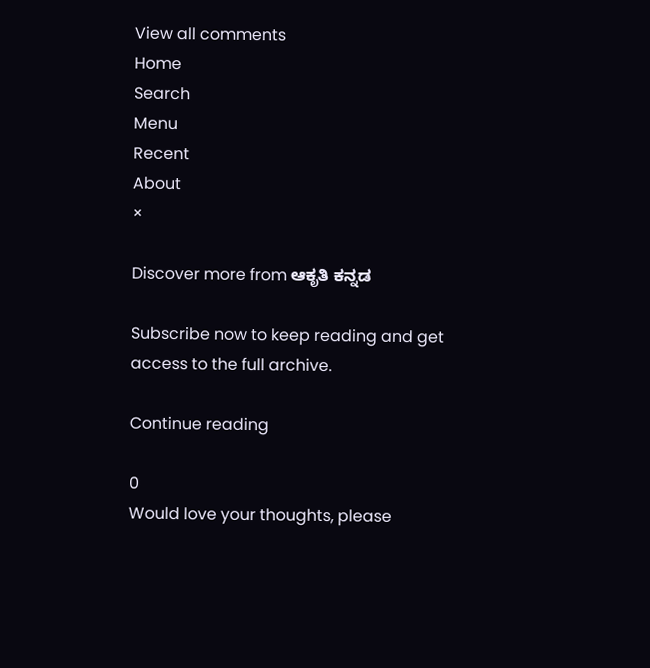View all comments
Home
Search
Menu
Recent
About
×

Discover more from ಆಕೃತಿ ಕನ್ನಡ

Subscribe now to keep reading and get access to the full archive.

Continue reading

0
Would love your thoughts, please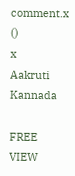comment.x
()
x
Aakruti Kannada

FREE
VIEW